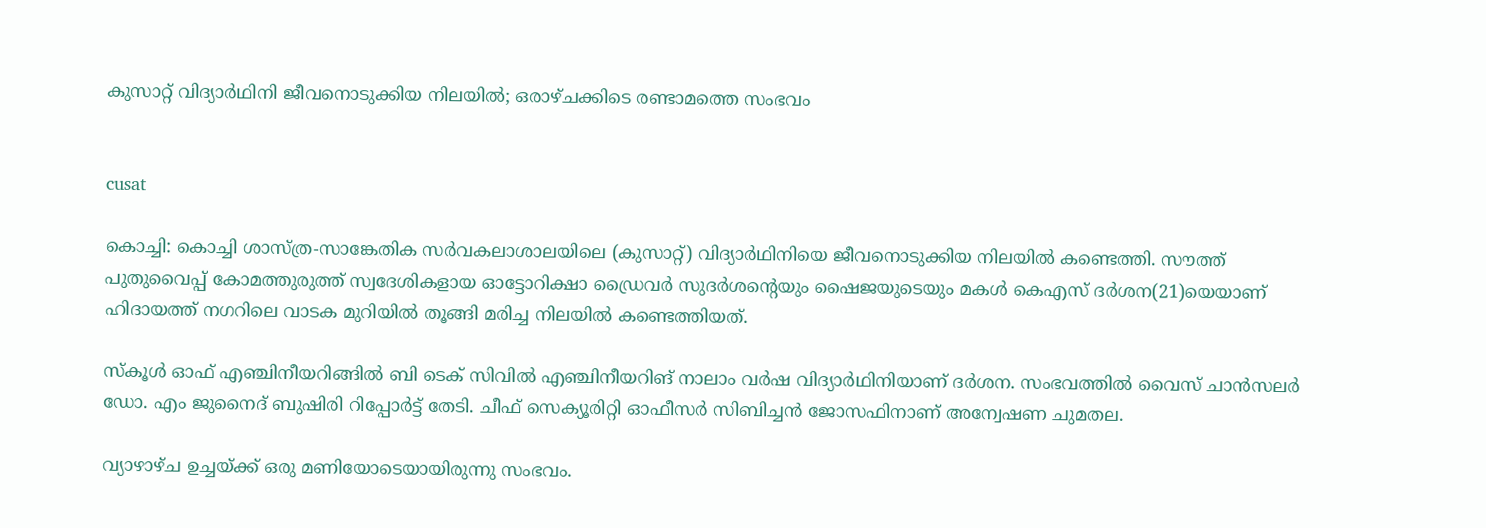കുസാറ്റ് വിദ്യാര്‍ഥിനി ജീവനൊടുക്കിയ നിലയില്‍; ഒരാഴ്ചക്കിടെ രണ്ടാമത്തെ സംഭവം


cusat

കൊച്ചി: കൊച്ചി ശാസ്ത്ര-സാങ്കേതിക സര്‍വകലാശാലയിലെ (കുസാറ്റ്) വിദ്യാര്‍ഥിനിയെ ജീവനൊടുക്കിയ നിലയില്‍ കണ്ടെത്തി. സൗത്ത് പുതുവൈപ്പ് കോമത്തുരുത്ത് സ്വദേശികളായ ഓട്ടോറിക്ഷാ ഡ്രൈവര്‍ സുദര്‍ശന്റെയും ഷൈജയുടെയും മകള്‍ കെഎസ് ദര്‍ശന(21)യെയാണ് ഹിദായത്ത് നഗറിലെ വാടക മുറിയില്‍ തൂങ്ങി മരിച്ച നിലയില്‍ കണ്ടെത്തിയത്.

സ്‌കൂള്‍ ഓഫ് എഞ്ചിനീയറിങ്ങില്‍ ബി ടെക് സിവില്‍ എഞ്ചിനീയറിങ് നാലാം വര്‍ഷ വിദ്യാര്‍ഥിനിയാണ് ദര്‍ശന. സംഭവത്തില്‍ വൈസ് ചാന്‍സലര്‍ ഡോ. എം ജുനൈദ് ബുഷിരി റിപ്പോര്‍ട്ട് തേടി. ചീഫ് സെക്യൂരിറ്റി ഓഫീസര്‍ സിബിച്ചന്‍ ജോസഫിനാണ് അന്വേഷണ ചുമതല.

വ്യാഴാഴ്ച ഉച്ചയ്ക്ക് ഒരു മണിയോടെയായിരുന്നു സംഭവം.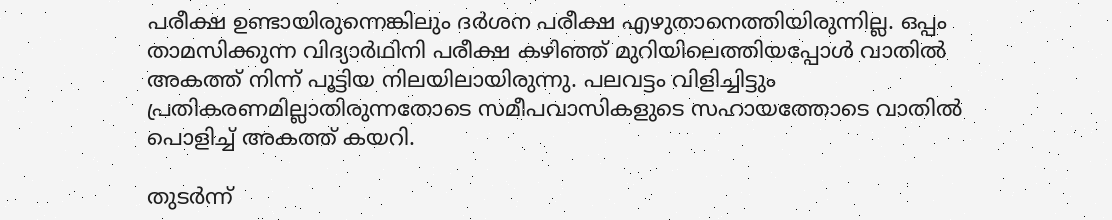പരീക്ഷ ഉണ്ടായിരുന്നെങ്കിലും ദര്‍ശന പരീക്ഷ എഴുതാനെത്തിയിരുന്നില്ല. ഒപ്പം താമസിക്കുന്ന വിദ്യാര്‍ഥിനി പരീക്ഷ കഴിഞ്ഞ് മുറിയിലെത്തിയപ്പോള്‍ വാതില്‍ അകത്ത് നിന്ന് പൂട്ടിയ നിലയിലായിരുന്നു. പലവട്ടം വിളിച്ചിട്ടും പ്രതികരണമില്ലാതിരുന്നതോടെ സമീപവാസികളുടെ സഹായത്തോടെ വാതില്‍ പൊളിച്ച് അകത്ത് കയറി.

തുടര്‍ന്ന്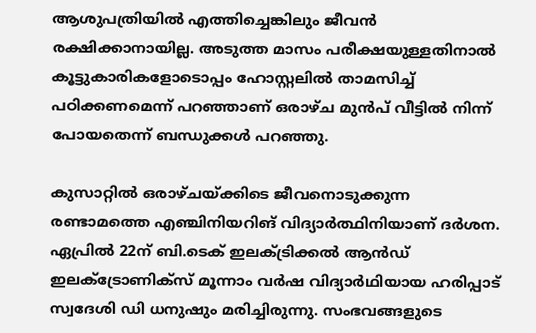ആശുപത്രിയില്‍ എത്തിച്ചെങ്കിലും ജീവന്‍ രക്ഷിക്കാനായില്ല. അടുത്ത മാസം പരീക്ഷയുള്ളതിനാല്‍ കൂട്ടുകാരികളോടൊപ്പം ഹോസ്റ്റലില്‍ താമസിച്ച് പഠിക്കണമെന്ന് പറഞ്ഞാണ് ഒരാഴ്ച മുന്‍പ് വീട്ടില്‍ നിന്ന് പോയതെന്ന് ബന്ധുക്കള്‍ പറഞ്ഞു.

കുസാറ്റില്‍ ഒരാഴ്ചയ്ക്കിടെ ജീവനൊടുക്കുന്ന രണ്ടാമത്തെ എഞ്ചിനിയറിങ് വിദ്യാര്‍ത്ഥിനിയാണ് ദര്‍ശന. ഏപ്രില്‍ 22ന് ബി.ടെക് ഇലക്ട്രിക്കല്‍ ആന്‍ഡ് ഇലക്ട്രോണിക്സ് മൂന്നാം വര്‍ഷ വിദ്യാര്‍ഥിയായ ഹരിപ്പാട് സ്വദേശി ഡി ധനുഷും മരിച്ചിരുന്നു. സംഭവങ്ങളുടെ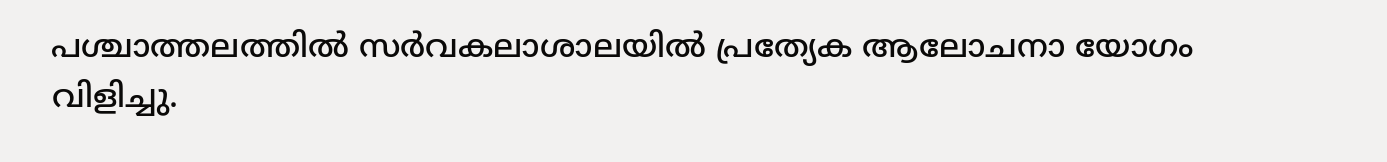പശ്ചാത്തലത്തില്‍ സര്‍വകലാശാലയില്‍ പ്രത്യേക ആലോചനാ യോഗം വിളിച്ചു.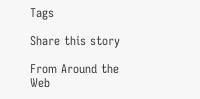Tags

Share this story

From Around the Web